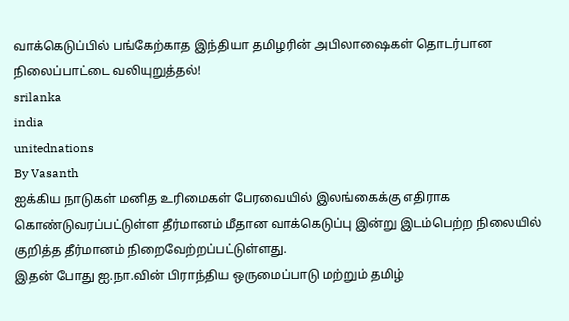வாக்கெடுப்பில் பங்கேற்காத இந்தியா தமிழரின் அபிலாஷைகள் தொடர்பான நிலைப்பாட்டை வலியுறுத்தல்!
srilanka
india
unitednations
By Vasanth
ஐக்கிய நாடுகள் மனித உரிமைகள் பேரவையில் இலங்கைக்கு எதிராக கொண்டுவரப்பட்டுள்ள தீர்மானம் மீதான வாக்கெடுப்பு இன்று இடம்பெற்ற நிலையில் குறித்த தீர்மானம் நிறைவேற்றப்பட்டுள்ளது.
இதன் போது ஐ.நா.வின் பிராந்திய ஒருமைப்பாடு மற்றும் தமிழ்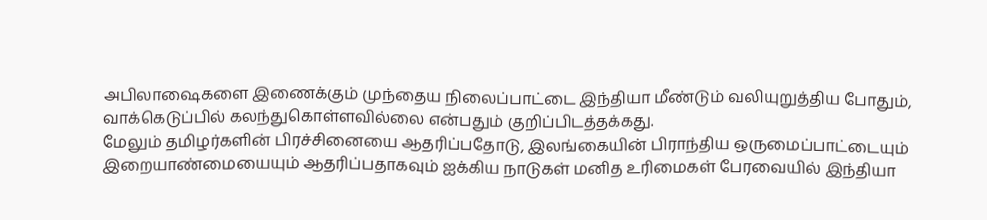அபிலாஷைகளை இணைக்கும் முந்தைய நிலைப்பாட்டை இந்தியா மீண்டும் வலியுறுத்திய போதும், வாக்கெடுப்பில் கலந்துகொள்ளவில்லை என்பதும் குறிப்பிடத்தக்கது.
மேலும் தமிழர்களின் பிரச்சினையை ஆதரிப்பதோடு, இலங்கையின் பிராந்திய ஒருமைப்பாட்டையும் இறையாண்மையையும் ஆதரிப்பதாகவும் ஐக்கிய நாடுகள் மனித உரிமைகள் பேரவையில் இந்தியா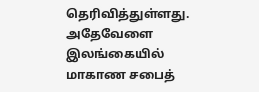தெரிவித்துள்ளது.
அதேவேளை இலங்கையில் மாகாண சபைத்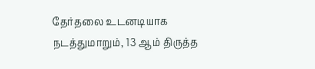தேர்தலை உடனடியாக நடத்துமாறும், 13 ஆம் திருத்த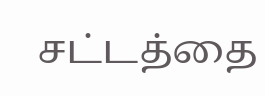சட்டத்தை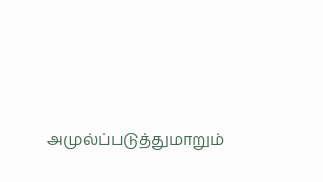அமுல்ப்படுத்துமாறும்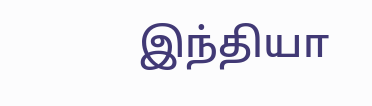இந்தியா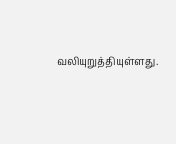வலியுறுத்தியுள்ளது.